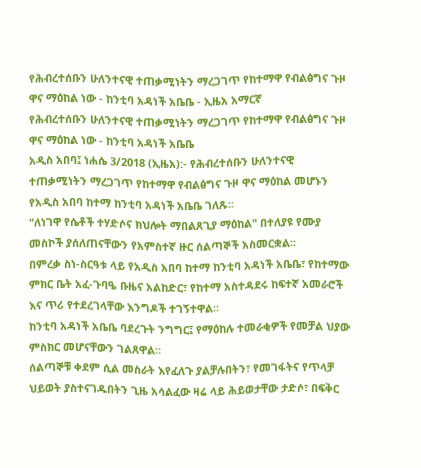የሕብረተሰቡን ሁለንተናዊ ተጠቃሚነትን ማረጋገጥ የከተማዋ የብልፅግና ጉዞ ዋና ማዕከል ነው - ከንቲባ አዳነች አቤቤ - ኢዜአ አማርኛ
የሕብረተሰቡን ሁለንተናዊ ተጠቃሚነትን ማረጋገጥ የከተማዋ የብልፅግና ጉዞ ዋና ማዕከል ነው - ከንቲባ አዳነች አቤቤ
አዲስ አበባ፤ ነሐሴ 3/2018 (ኢዜአ):- የሕብረተሰቡን ሁለንተናዊ ተጠቃሚነትን ማረጋገጥ የከተማዋ የብልፅግና ጉዞ ዋና ማዕከል መሆኑን የአዲስ አበባ ከተማ ከንቲባ አዳነች አቤቤ ገለጹ፡፡
"ለነገዋ የሴቶች ተሃድሶና ክህሎት ማበልጸጊያ ማዕከል" በተለያዩ የሙያ መስኮች ያሰለጠናቸውን የአምስተኛ ዙር ሰልጣኞች አስመርቋል፡፡
በምረቃ ስነ-ስርዓቱ ላይ የአዲስ አበባ ከተማ ከንቲባ አዳነች አቤቤ፣ የከተማው ምክር ቤት አፈ-ጉባዔ ቡዜና አልከድር፣ የከተማ አስተዳደሩ ከፍተኛ አመራሮች እና ጥሪ የተደረገላቸው እንግዶች ተገኝተዋል።
ከንቲባ አዳነች አቤቤ ባደረጉት ንግግር፤ የማዕከሉ ተመራቂዎች የመቻል ህያው ምስክር መሆናቸውን ገልጸዋል።
ሰልጣኞቹ ቀደም ሲል መስራት እየፈለጉ ያልቻሉበትን፣ የመገፋትና የጥላቻ ህይወት ያስተናገዱበትን ጊዜ አሳልፈው ዛሬ ላይ ሕይወታቸው ታድሶ፣ በፍቅር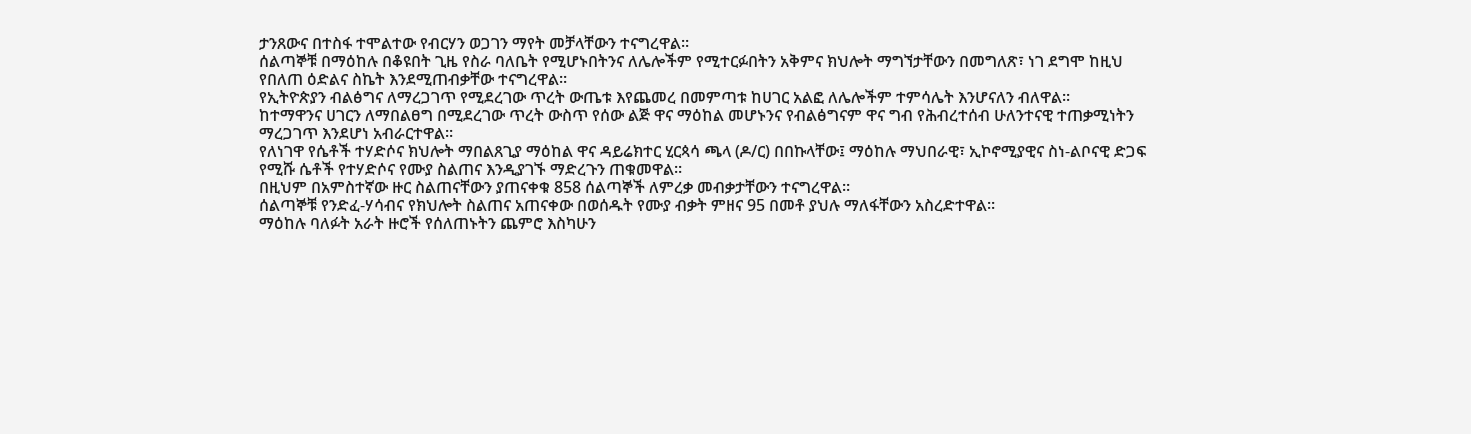ታንጸውና በተስፋ ተሞልተው የብርሃን ወጋገን ማየት መቻላቸውን ተናግረዋል።
ሰልጣኞቹ በማዕከሉ በቆዩበት ጊዜ የስራ ባለቤት የሚሆኑበትንና ለሌሎችም የሚተርፉበትን አቅምና ክህሎት ማግኘታቸውን በመግለጽ፣ ነገ ደግሞ ከዚህ የበለጠ ዕድልና ስኬት እንደሚጠብቃቸው ተናግረዋል።
የኢትዮጵያን ብልፅግና ለማረጋገጥ የሚደረገው ጥረት ውጤቱ እየጨመረ በመምጣቱ ከሀገር አልፎ ለሌሎችም ተምሳሌት እንሆናለን ብለዋል፡፡
ከተማዋንና ሀገርን ለማበልፀግ በሚደረገው ጥረት ውስጥ የሰው ልጅ ዋና ማዕከል መሆኑንና የብልፅግናም ዋና ግብ የሕብረተሰብ ሁለንተናዊ ተጠቃሚነትን ማረጋገጥ እንደሆነ አብራርተዋል።
የለነገዋ የሴቶች ተሃድሶና ክህሎት ማበልጸጊያ ማዕከል ዋና ዳይሬክተር ሂርጳሳ ጫላ (ዶ/ር) በበኩላቸው፤ ማዕከሉ ማህበራዊ፣ ኢኮኖሚያዊና ስነ-ልቦናዊ ድጋፍ የሚሹ ሴቶች የተሃድሶና የሙያ ስልጠና እንዲያገኙ ማድረጉን ጠቁመዋል።
በዚህም በአምስተኛው ዙር ስልጠናቸውን ያጠናቀቁ 858 ሰልጣኞች ለምረቃ መብቃታቸውን ተናግረዋል።
ሰልጣኞቹ የንድፈ-ሃሳብና የክህሎት ስልጠና አጠናቀው በወሰዱት የሙያ ብቃት ምዘና 95 በመቶ ያህሉ ማለፋቸውን አስረድተዋል።
ማዕከሉ ባለፉት አራት ዙሮች የሰለጠኑትን ጨምሮ እስካሁን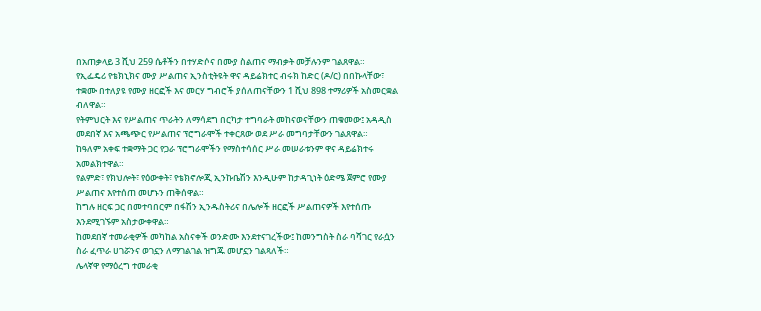በአጠቃላይ 3 ሺህ 259 ሴቶችን በተሃድሶና በሙያ ስልጠና ማብቃት መቻሉንም ገልጸዋል።
የኢፌዴሪ የቴክኒክና ሙያ ሥልጠና ኢንስቲትዩት ዋና ዳይሬክተር ብሩክ ከድር (ዶ/ር) በበኩላቸው፣ ተቋሙ በተለያዩ የሙያ ዘርፎች እና መርሃ ግብሮች ያሰለጠናቸውን 1 ሺህ 898 ተማሪዎች አስመርቋል ብለዋል።
የትምህርት እና የሥልጠና ጥራትን ለማሳደግ በርካታ ተግባራት መከናወናቸውን ጠቁመው፤ አዳዲስ መደበኛ እና አጫጭር የሥልጠና ፕሮግራሞች ተቀርጸው ወደ ሥራ መግባታቸውን ገልጸዋል።
ከዓለም አቀፍ ተቋማት ጋር የጋራ ፕሮግራሞችን የማስተሳሰር ሥራ መሠራቱንም ዋና ዳይሬክተሩ አመልክተዋል።
የልምድ፣ የክህሎት፣ የዕውቀት፣ የቴክኖሎጂ ኢንኩቤሽን እንዲሁም ከታዳጊነት ዕድሜ ጀምሮ የሙያ ሥልጠና እየተሰጠ መሆኑን ጠቅሰዋል።
ከግሉ ዘርፍ ጋር በመተባበርም በፋሽን ኢንዱስትሪና በሌሎች ዘርፎች ሥልጠናዎች እየተሰጡ እንደሚገኙም አስታውቀዋል።
ከመደበኛ ተመራቂዎች መካከል አስናቀች ወንድሙ እንደተናገረችው፤ ከመንግስት ስራ ባሻገር የራሷን ስራ ፈጥራ ሀገሯንና ወገኗን ለማገልገል ዝግጁ መሆኗን ገልጻለች።
ሌላኛዋ የማዕረግ ተመራቂ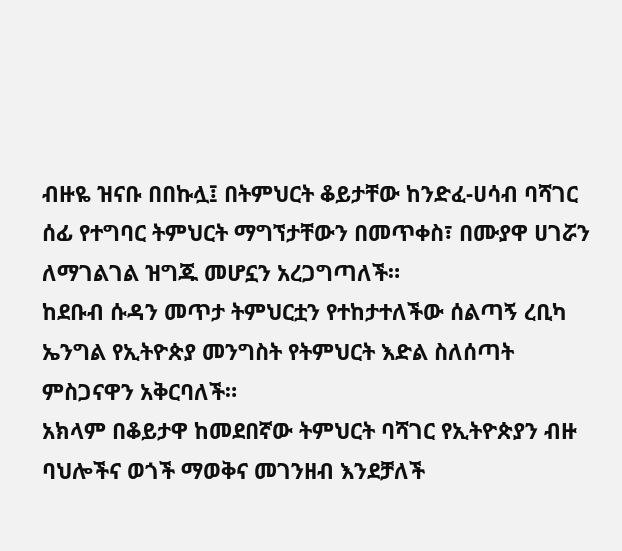ብዙዬ ዝናቡ በበኩሏ፤ በትምህርት ቆይታቸው ከንድፈ-ሀሳብ ባሻገር ሰፊ የተግባር ትምህርት ማግኘታቸውን በመጥቀስ፣ በሙያዋ ሀገሯን ለማገልገል ዝግጁ መሆኗን አረጋግጣለች።
ከደቡብ ሱዳን መጥታ ትምህርቷን የተከታተለችው ሰልጣኝ ረቢካ ኤንግል የኢትዮጵያ መንግስት የትምህርት እድል ስለሰጣት ምስጋናዋን አቅርባለች።
አክላም በቆይታዋ ከመደበኛው ትምህርት ባሻገር የኢትዮጵያን ብዙ ባህሎችና ወጎች ማወቅና መገንዘብ እንደቻለች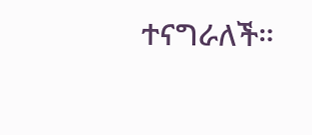ተናግራለች።